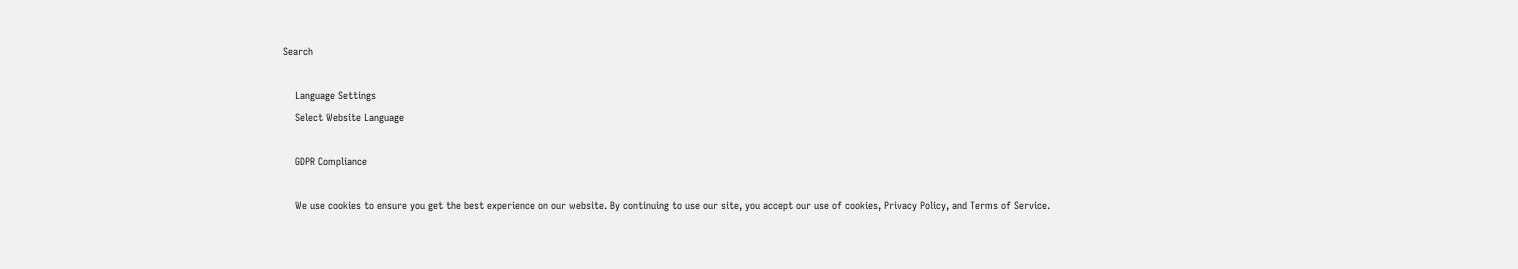Search

    Language Settings
    Select Website Language

    GDPR Compliance

    We use cookies to ensure you get the best experience on our website. By continuing to use our site, you accept our use of cookies, Privacy Policy, and Terms of Service.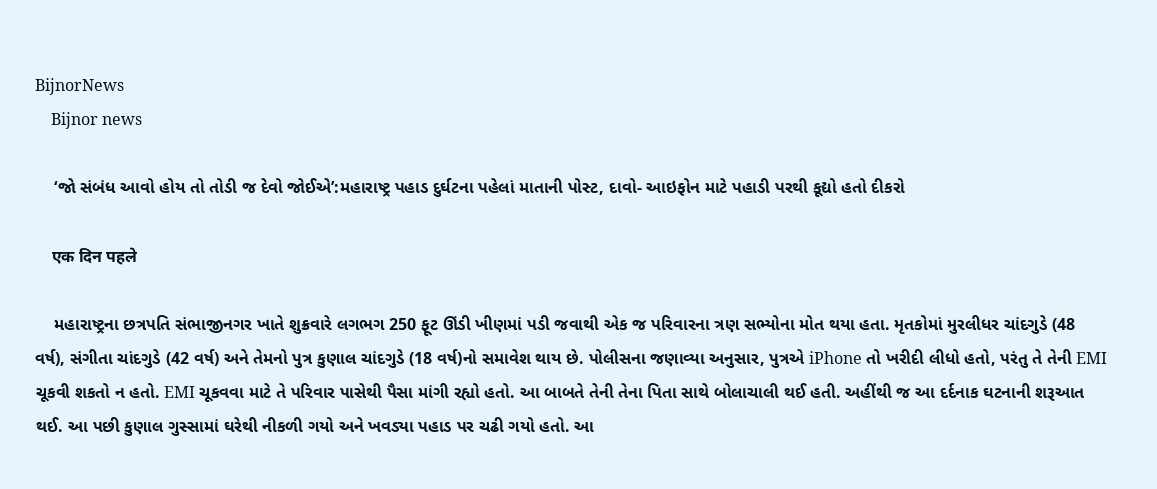BijnorNews
    Bijnor news

    ‘જો સંબંધ આવો હોય તો તોડી જ દેવો જોઈએ’:મહારાષ્ટ્ર પહાડ દુર્ઘટના પહેલાં માતાની પોસ્ટ, દાવો- આઇફોન માટે પહાડી પરથી કૂદ્યો હતો દીકરો

    एक दिन पहले

    મહારાષ્ટ્રના છત્રપતિ સંભાજીનગર ખાતે શુક્રવારે લગભગ 250 ફૂટ ઊંડી ખીણમાં પડી જવાથી એક જ પરિવારના ત્રણ સભ્યોના મોત થયા હતા. મૃતકોમાં મુરલીધર ચાંદગુડે (48 વર્ષ), સંગીતા ચાંદગુડે (42 વર્ષ) અને તેમનો પુત્ર કુણાલ ચાંદગુડે (18 વર્ષ)નો સમાવેશ થાય છે. પોલીસના જણાવ્યા અનુસાર, પુત્રએ iPhone તો ખરીદી લીધો હતો, પરંતુ તે તેની EMI ચૂકવી શકતો ન હતો. EMI ચૂકવવા માટે તે પરિવાર પાસેથી પૈસા માંગી રહ્યો હતો. આ બાબતે તેની તેના પિતા સાથે બોલાચાલી થઈ હતી. અહીંથી જ આ દર્દનાક ઘટનાની શરૂઆત થઈ. આ પછી કુણાલ ગુસ્સામાં ઘરેથી નીકળી ગયો અને ખવડ્યા પહાડ પર ચઢી ગયો હતો. આ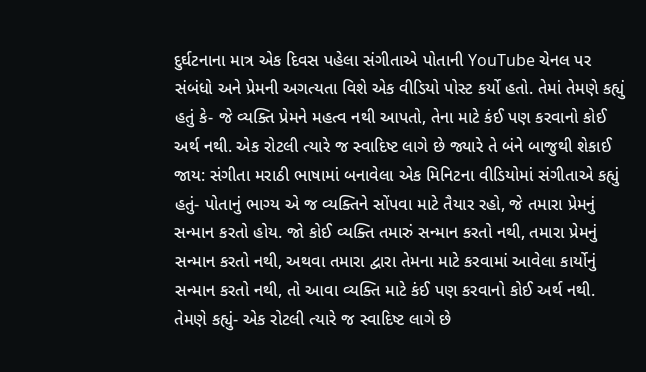દુર્ઘટનાના માત્ર એક દિવસ પહેલા સંગીતાએ પોતાની YouTube ચેનલ પર સંબંધો અને પ્રેમની અગત્યતા વિશે એક વીડિયો પોસ્ટ કર્યો હતો. તેમાં તેમણે કહ્યું હતું કે- જે વ્યક્તિ પ્રેમને મહત્વ નથી આપતો, તેના માટે કંઈ પણ કરવાનો કોઈ અર્થ નથી. એક રોટલી ત્યારે જ સ્વાદિષ્ટ લાગે છે જ્યારે તે બંને બાજુથી શેકાઈ જાય: સંગીતા મરાઠી ભાષામાં બનાવેલા એક મિનિટના વીડિયોમાં સંગીતાએ કહ્યું હતું- પોતાનું ભાગ્ય એ જ વ્યક્તિને સોંપવા માટે તૈયાર રહો, જે તમારા પ્રેમનું સન્માન કરતો હોય. જો કોઈ વ્યક્તિ તમારું સન્માન કરતો નથી, તમારા પ્રેમનું સન્માન કરતો નથી, અથવા તમારા દ્વારા તેમના માટે કરવામાં આવેલા કાર્યોનું સન્માન કરતો નથી, તો આવા વ્યક્તિ માટે કંઈ પણ કરવાનો કોઈ અર્થ નથી. તેમણે કહ્યું- એક રોટલી ત્યારે જ સ્વાદિષ્ટ લાગે છે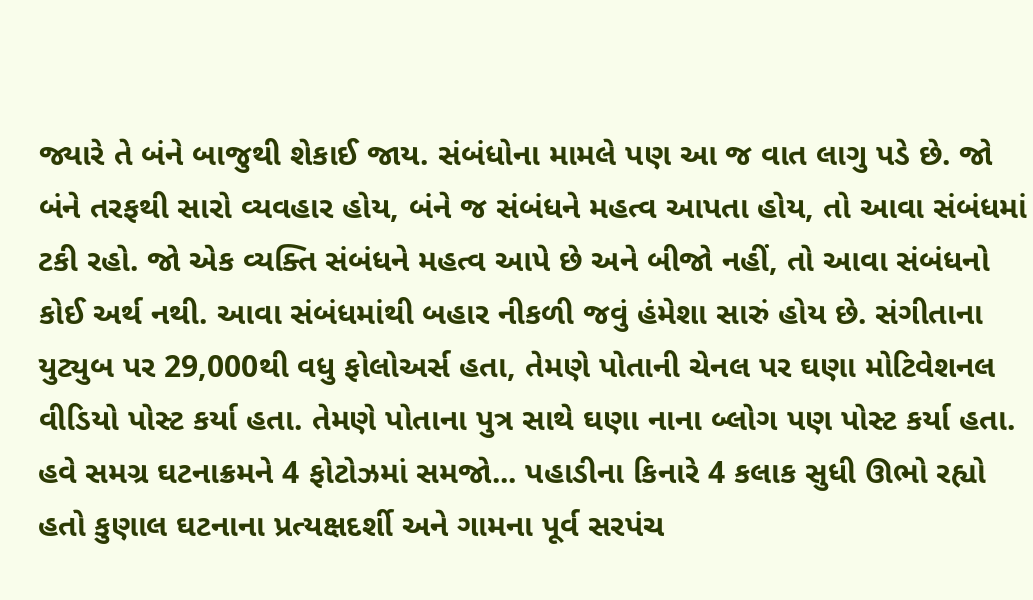જ્યારે તે બંને બાજુથી શેકાઈ જાય. સંબંધોના મામલે પણ આ જ વાત લાગુ પડે છે. જો બંને તરફથી સારો વ્યવહાર હોય, બંને જ સંબંધને મહત્વ આપતા હોય, તો આવા સંબંધમાં ટકી રહો. જો એક વ્યક્તિ સંબંધને મહત્વ આપે છે અને બીજો નહીં, તો આવા સંબંધનો કોઈ અર્થ નથી. આવા સંબંધમાંથી બહાર નીકળી જવું હંમેશા સારું હોય છે. સંગીતાના યુટ્યુબ પર 29,000થી વધુ ફોલોઅર્સ હતા, તેમણે પોતાની ચેનલ પર ઘણા મોટિવેશનલ વીડિયો પોસ્ટ કર્યા હતા. તેમણે પોતાના પુત્ર સાથે ઘણા નાના બ્લોગ પણ પોસ્ટ કર્યા હતા. હવે સમગ્ર ઘટનાક્રમને 4 ફોટોઝમાં સમજો... પહાડીના કિનારે 4 કલાક સુધી ઊભો રહ્યો હતો કુણાલ ઘટનાના પ્રત્યક્ષદર્શી અને ગામના પૂર્વ સરપંચ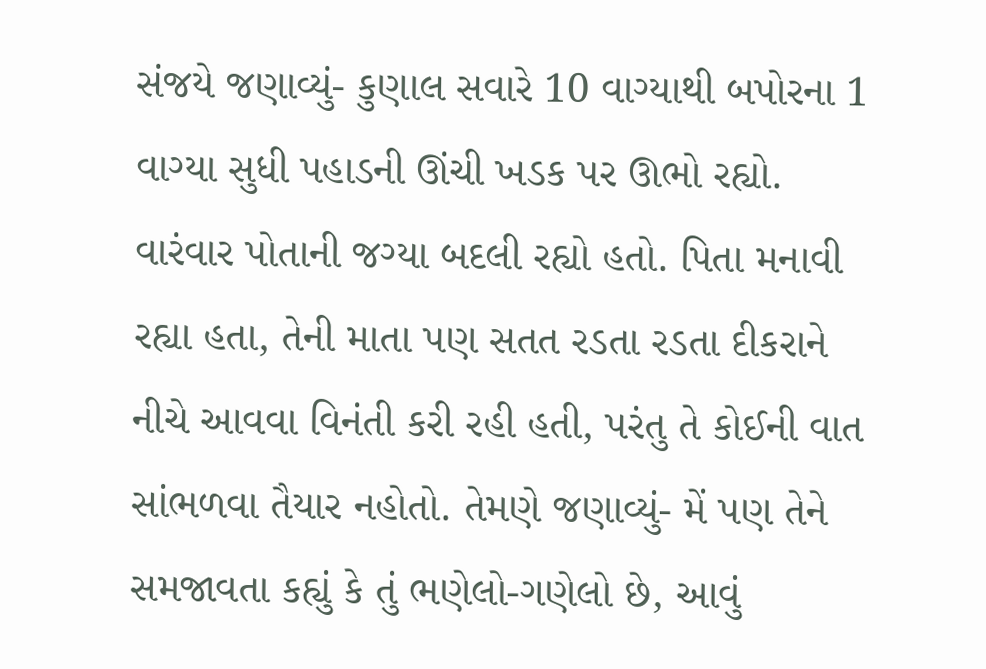સંજયે જણાવ્યું- કુણાલ સવારે 10 વાગ્યાથી બપોરના 1 વાગ્યા સુધી પહાડની ઊંચી ખડક પર ઊભો રહ્યો. વારંવાર પોતાની જગ્યા બદલી રહ્યો હતો. પિતા મનાવી રહ્યા હતા, તેની માતા પણ સતત રડતા રડતા દીકરાને નીચે આવવા વિનંતી કરી રહી હતી, પરંતુ તે કોઈની વાત સાંભળવા તૈયાર નહોતો. તેમણે જણાવ્યું- મેં પણ તેને સમજાવતા કહ્યું કે તું ભણેલો-ગણેલો છે, આવું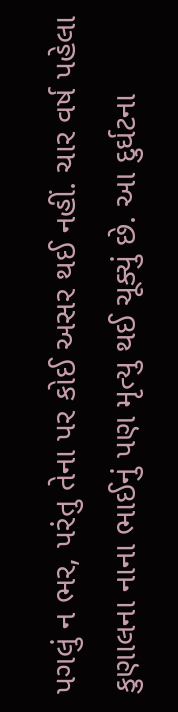પગલું ન ભર, પરંતુ તેના પર કોઈ અસર થઈ નહીં. ચાર વર્ષ પહેલા કુણાલના નાના ભાઈનું પણ મૃત્યુ થઈ ચૂક્યું છે. આ દુર્ઘટના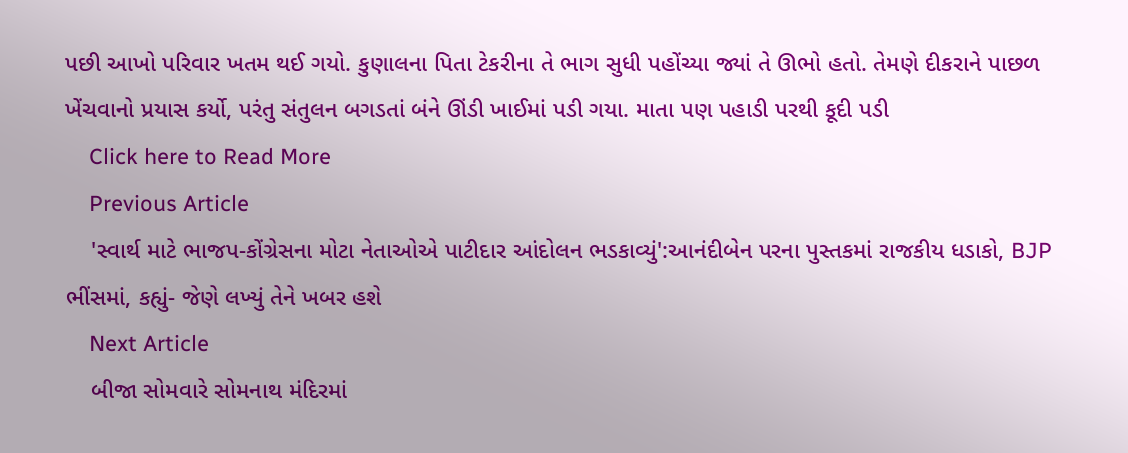પછી આખો પરિવાર ખતમ થઈ ગયો. કુણાલના પિતા ટેકરીના તે ભાગ સુધી પહોંચ્યા જ્યાં તે ઊભો હતો. તેમણે દીકરાને પાછળ ખેંચવાનો પ્રયાસ કર્યો, પરંતુ સંતુલન બગડતાં બંને ઊંડી ખાઈમાં પડી ગયા. માતા પણ પહાડી પરથી કૂદી પડી
    Click here to Read More
    Previous Article
    'સ્વાર્થ માટે ભાજપ-કોંગ્રેસના મોટા નેતાઓએ પાટીદાર આંદોલન ભડકાવ્યું':આનંદીબેન પરના પુસ્તકમાં રાજકીય ધડાકો, BJP ભીંસમાં, કહ્યું- જેણે લખ્યું તેને ખબર હશે
    Next Article
    બીજા સોમવારે સોમનાથ મંદિરમાં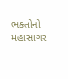ભક્તોનો મહાસાગર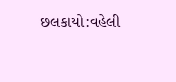છલકાયો:વહેલી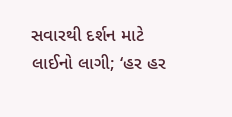સવારથી દર્શન માટે લાઈનો લાગી; ‘હર હર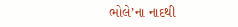ભોલે’ના નાદથી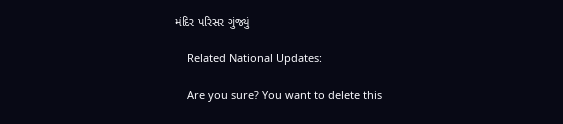મંદિર પરિસર ગુંજ્યું

    Related National Updates:

    Are you sure? You want to delete this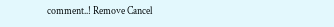comment..! Remove Cancel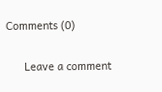Comments (0)

      Leave a comment